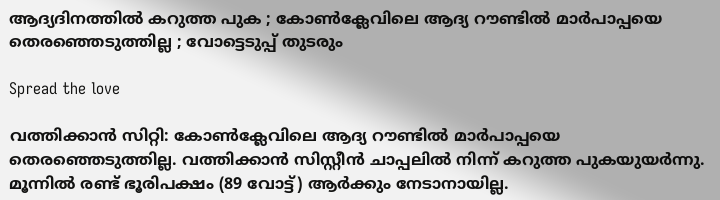ആദ്യദിനത്തിൽ കറുത്ത പുക ; കോണ്‍ക്ലേവിലെ ആദ്യ റൗണ്ടില്‍ മാർപാപ്പയെ തെരഞ്ഞെടുത്തില്ല ; വോട്ടെടുപ്പ് തുടരും

Spread the love

വത്തിക്കാൻ സിറ്റി: കോണ്‍ക്ലേവിലെ ആദ്യ റൗണ്ടില്‍ മാർപാപ്പയെ തെരഞ്ഞെടുത്തില്ല. വത്തിക്കാൻ സിസ്റ്റീൻ ചാപ്പലില്‍ നിന്ന് കറുത്ത പുകയുയർന്നു. മൂന്നില്‍ രണ്ട് ഭൂരിപക്ഷം (89 വോട്ട്) ആർക്കും നേടാനായില്ല.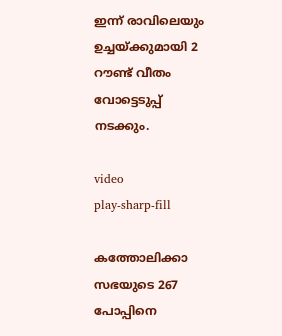ഇന്ന് രാവിലെയും ഉച്ചയ്ക്കുമായി 2 റൗണ്ട് വീതം വോട്ടെടുപ്പ് നടക്കും.

video
play-sharp-fill

കത്തോലിക്കാ സഭയുടെ 267 പോപ്പിനെ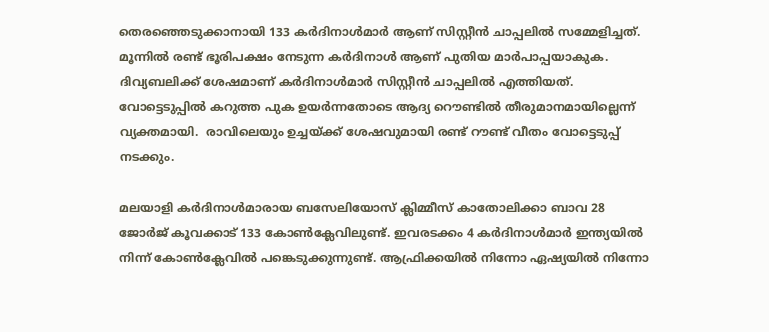തെരഞ്ഞെടുക്കാനായി 133 കർദിനാള്‍മാർ ആണ്‌ സിസ്റ്റീൻ ചാപ്പലില്‍ സമ്മേളിച്ചത്. മൂന്നില്‍ രണ്ട് ഭൂരിപക്ഷം നേടുന്ന കർദിനാള്‍ ആണ് പുതിയ മാർപാപ്പയാകുക. ദിവ്യബലിക്ക് ശേഷമാണ് കർദിനാള്‍മാർ സിസ്റ്റീൻ ചാപ്പലില്‍ എത്തിയത്. വോട്ടെടുപ്പില്‍ കറുത്ത പുക ഉയർന്നതോടെ ആദ്യ റൌണ്ടില്‍ തീരുമാനമായില്ലെന്ന് വ്യക്തമായി.  രാവിലെയും ഉച്ചയ്ക്ക് ശേഷവുമായി രണ്ട് റൗണ്ട് വീതം വോട്ടെടുപ്പ് നടക്കും.

മലയാളി കർദിനാള്‍മാരായ ബസേലിയോസ്‌ ക്ലിമ്മീസ് കാതോലിക്കാ ബാവ 28 ജോർജ് കൂവക്കാട് 133 കോണ്‍ക്ലേവിലുണ്ട്. ഇവരടക്കം 4 കർദിനാള്‍മാർ ഇന്ത്യയില്‍ നിന്ന് കോണ്‍ക്ലേവില്‍ പങ്കെടുക്കുന്നുണ്ട്. ആഫ്രിക്കയില്‍ നിന്നോ ഏഷ്യയില്‍ നിന്നോ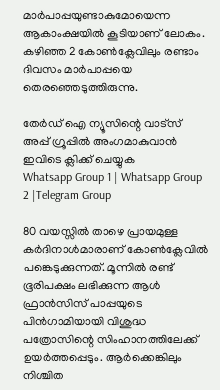മാർപാപ്പയുണ്ടാകുമോയെന്ന ആകാംക്ഷയില്‍ കൂടിയാണ് ലോകം. കഴിഞ്ഞ 2 കോണ്‍ക്ലേവിലും രണ്ടാം ദിവസം മാർപാപ്പയെ തെരഞ്ഞെടുത്തിരുന്നു.

തേർഡ് ഐ ന്യൂസിന്റെ വാട്സ് അപ്പ് ഗ്രൂപ്പിൽ അംഗമാകുവാൻ ഇവിടെ ക്ലിക്ക് ചെയ്യുക
Whatsapp Group 1 | Whatsapp Group 2 |Telegram Group

80 വയസ്സില്‍ താഴെ പ്രായമുള്ള കർദിനാള്‍മാരാണ് കോണ്‍ക്ലേവില്‍ പങ്കെടുക്കുന്നത്. മൂന്നില്‍ രണ്ട് ഭൂരിപക്ഷം ലഭിക്കുന്ന ആള്‍ ഫ്രാൻസിസ് പാപ്പയുടെ പിൻഗാമിയായി വിശുദ്ധ പത്രോസിന്റെ സിംഹാനത്തിലേക്ക് ഉയർത്തപ്പെടും. ആർക്കെങ്കിലും നിശ്ചിത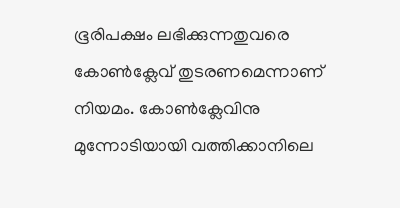ഭൂരിപക്ഷം ലഭിക്കുന്നതുവരെ കോണ്‍ക്ലേവ് തുടരണമെന്നാണ് നിയമം. കോണ്‍ക്ലേവിനു മുന്നോടിയായി വത്തിക്കാനിലെ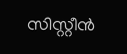സിസ്റ്റീൻ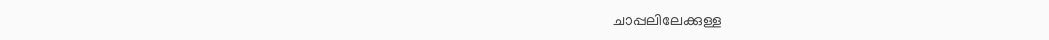ചാപ്പലിലേക്കുള്ള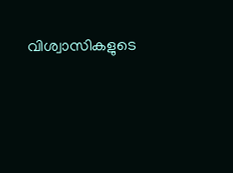വിശ്വാസികളുടെ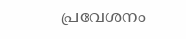പ്രവേശനം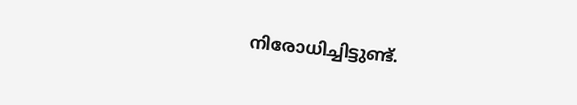നിരോധിച്ചിട്ടുണ്ട്.